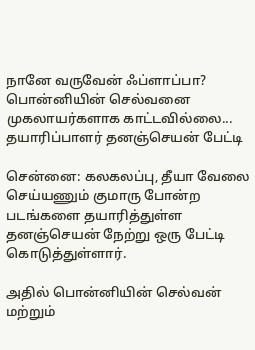நானே வருவேன் ஃப்ளாப்பா? பொன்னியின் செல்வனை முகலாயர்களாக காட்டவில்லை... தயாரிப்பாளர் தனஞ்செயன் பேட்டி

சென்னை: கலகலப்பு, தீயா வேலை செய்யணும் குமாரு போன்ற படங்களை தயாரித்துள்ள தனஞ்செயன் நேற்று ஒரு பேட்டி கொடுத்துள்ளார்.

அதில் பொன்னியின் செல்வன் மற்றும்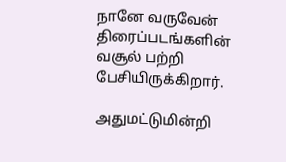நானே வருவேன் திரைப்படங்களின் வசூல் பற்றி பேசியிருக்கிறார்.

அதுமட்டுமின்றி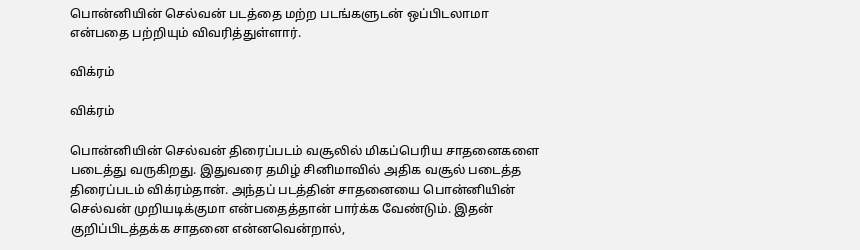பொன்னியின் செல்வன் படத்தை மற்ற படங்களுடன் ஒப்பிடலாமா என்பதை பற்றியும் விவரித்துள்ளார்.

விக்ரம்

விக்ரம்

பொன்னியின் செல்வன் திரைப்படம் வசூலில் மிகப்பெரிய சாதனைகளை படைத்து வருகிறது. இதுவரை தமிழ் சினிமாவில் அதிக வசூல் படைத்த திரைப்படம் விக்ரம்தான். அந்தப் படத்தின் சாதனையை பொன்னியின் செல்வன் முறியடிக்குமா என்பதைத்தான் பார்க்க வேண்டும். இதன் குறிப்பிடத்தக்க சாதனை என்னவென்றால்,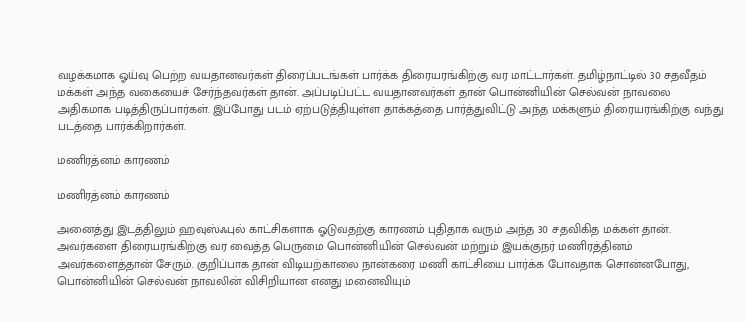வழக்கமாக ஓய்வு பெற்ற வயதானவர்கள் திரைப்படங்கள் பார்க்க திரையரங்கிற்கு வர மாட்டார்கள். தமிழ்நாட்டில் 30 சதவீதம் மக்கள் அந்த வகையைச் சேர்ந்தவர்கள் தான். அப்படிப்பட்ட வயதானவர்கள் தான் பொன்னியின் செல்வன் நாவலை அதிகமாக படித்திருப்பார்கள். இப்போது படம் ஏற்படுத்தியுள்ள தாக்கத்தை பார்த்துவிட்டு அந்த மக்களும் திரையரங்கிற்கு வந்து படத்தை பார்க்கிறார்கள்.

மணிரத்னம் காரணம்

மணிரத்னம் காரணம்

அனைத்து இடத்திலும் ஹவுஸ்ஃபுல் காட்சிகளாக ஓடுவதற்கு காரணம் புதிதாக வரும் அந்த 30 சதவிகித மக்கள் தான். அவர்களை திரையரங்கிற்கு வர வைத்த பெருமை பொன்னியின் செல்வன் மற்றும் இயக்குநர் மணிரத்தினம் அவர்களைத்தான் சேரும். குறிப்பாக தான் விடியற்காலை நான்கரை மணி காட்சியை பார்க்க போவதாக சொன்னபோது, பொன்னியின் செல்வன் நாவலின் விசிறியான எனது மனைவியும்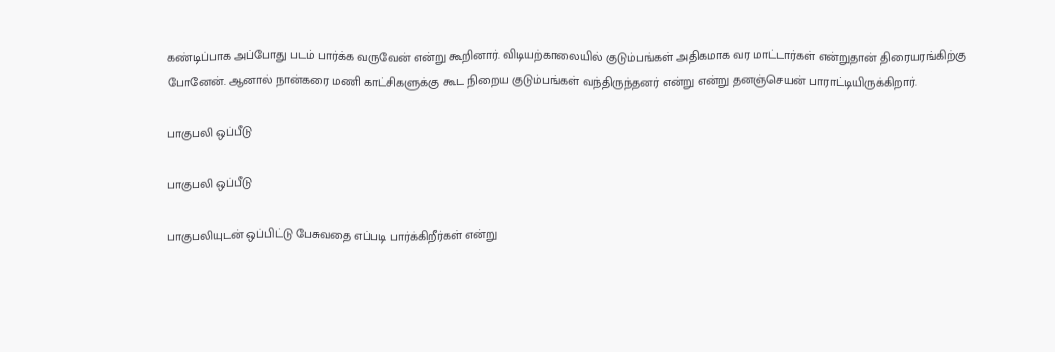கண்டிப்பாக அப்போது படம் பார்க்க வருவேன் என்று கூறினார். விடியற்காலையில் குடும்பங்கள் அதிகமாக வர மாட்டார்கள் என்றுதான் திரையரங்கிற்கு போனேன். ஆனால் நான்கரை மணி காட்சிகளுக்கு கூட நிறைய குடும்பங்கள் வந்திருந்தனர் என்று என்று தனஞ்செயன் பாராட்டியிருக்கிறார்.

பாகுபலி ஒப்பீடு

பாகுபலி ஒப்பீடு

பாகுபலியுடன் ஒப்பிட்டு பேசுவதை எப்படி பார்க்கிறீர்கள் என்று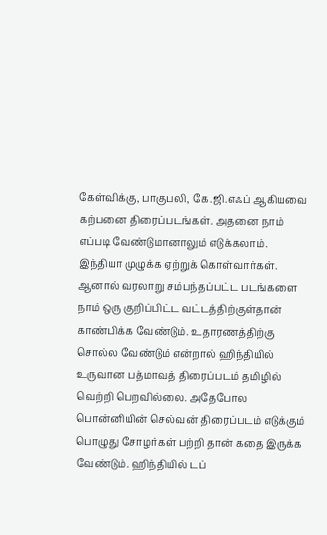கேள்விக்கு, பாகுபலி, கே.ஜி.எஃப் ஆகியவை கற்பனை திரைப்படங்கள். அதனை நாம் எப்படி வேண்டுமானாலும் எடுக்கலாம். இந்தியா முழுக்க ஏற்றுக் கொள்வார்கள். ஆனால் வரலாறு சம்பந்தப்பட்ட படங்களை நாம் ஒரு குறிப்பிட்ட வட்டத்திற்குள்தான் காண்பிக்க வேண்டும். உதாரணத்திற்கு சொல்ல வேண்டும் என்றால் ஹிந்தியில் உருவான பத்மாவத் திரைப்படம் தமிழில் வெற்றி பெறவில்லை. அதேபோல பொன்னியின் செல்வன் திரைப்படம் எடுக்கும் பொழுது சோழர்கள் பற்றி தான் கதை இருக்க வேண்டும். ஹிந்தியில் டப்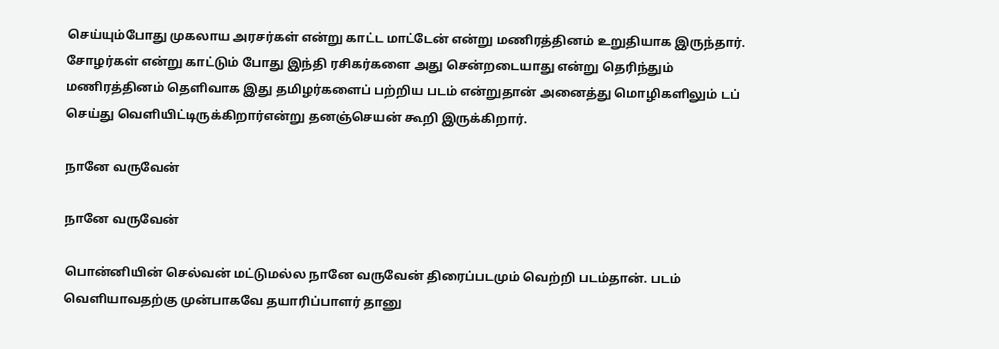செய்யும்போது முகலாய அரசர்கள் என்று காட்ட மாட்டேன் என்று மணிரத்தினம் உறுதியாக இருந்தார். சோழர்கள் என்று காட்டும் போது இந்தி ரசிகர்களை அது சென்றடையாது என்று தெரிந்தும் மணிரத்தினம் தெளிவாக இது தமிழர்களைப் பற்றிய படம் என்றுதான் அனைத்து மொழிகளிலும் டப் செய்து வெளியிட்டிருக்கிறார்என்று தனஞ்செயன் கூறி இருக்கிறார்.

நானே வருவேன்

நானே வருவேன்

பொன்னியின் செல்வன் மட்டுமல்ல நானே வருவேன் திரைப்படமும் வெற்றி படம்தான். படம் வெளியாவதற்கு முன்பாகவே தயாரிப்பாளர் தானு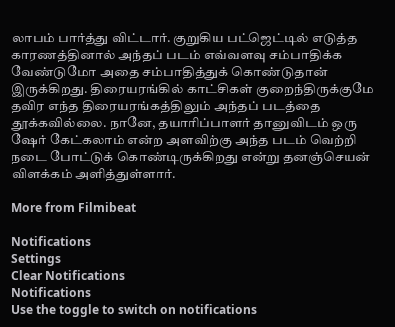லாபம் பார்த்து விட்டார். குறுகிய பட்ஜெட்டில் எடுத்த காரணத்தினால் அந்தப் படம் எவ்வளவு சம்பாதிக்க வேண்டுமோ அதை சம்பாதித்துக் கொண்டுதான் இருக்கிறது. திரையரங்கில் காட்சிகள் குறைந்திருக்குமே தவிர எந்த திரையரங்கத்திலும் அந்தப் படத்தை தூக்கவில்லை. நானே, தயாரிப்பாளர் தானுவிடம் ஒரு ஷேர் கேட்கலாம் என்ற அளவிற்கு அந்த படம் வெற்றி நடை போட்டுக் கொண்டிருக்கிறது என்று தனஞ்செயன் விளக்கம் அளித்துள்ளார்.

More from Filmibeat

Notifications
Settings
Clear Notifications
Notifications
Use the toggle to switch on notifications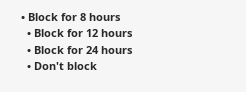• Block for 8 hours
  • Block for 12 hours
  • Block for 24 hours
  • Don't block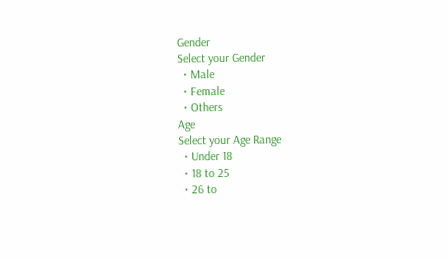Gender
Select your Gender
  • Male
  • Female
  • Others
Age
Select your Age Range
  • Under 18
  • 18 to 25
  • 26 to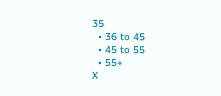35
  • 36 to 45
  • 45 to 55
  • 55+
X